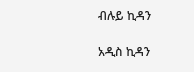ብሉይ ኪዳን

አዲስ ኪዳን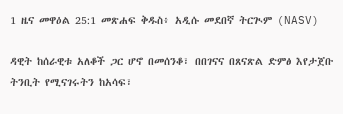1 ዜና መዋዕል 25:1 መጽሐፍ ቅዱስ፥ አዲሱ መደበኛ ትርጒም (NASV)

ዳዊት ከሰራዊቱ አለቆች ጋር ሆኖ በመሰንቆ፣ በበገናና በጸናጽል ድምፅ እየታጀቡ ትንቢት የሚናገሩትን ከአሳፍ፣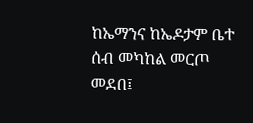ከኤማንና ከኤዶታም ቤተ ሰብ መካከል መርጦ መደበ፤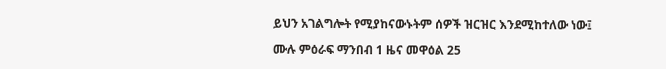ይህን አገልግሎት የሚያከናውኑትም ሰዎች ዝርዝር እንደሚከተለው ነው፤

ሙሉ ምዕራፍ ማንበብ 1 ዜና መዋዕል 25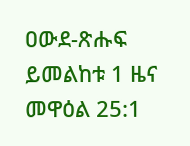ዐውደ-ጽሑፍ ይመልከቱ 1 ዜና መዋዕል 25:1